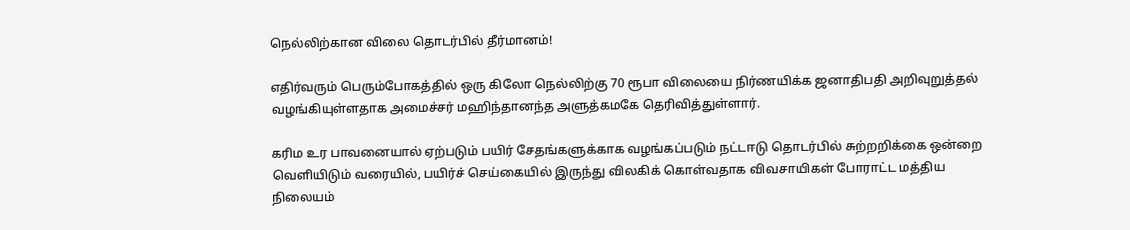நெல்லிற்கான விலை தொடர்பில் தீர்மானம்!

எதிர்வரும் பெரும்போகத்தில் ஒரு கிலோ நெல்லிற்கு 70 ரூபா விலையை நிர்ணயிக்க ஜனாதிபதி அறிவுறுத்தல் வழங்கியுள்ளதாக அமைச்சர் மஹிந்தானந்த அளுத்கமகே தெரிவித்துள்ளார்.

கரிம உர பாவனையால் ஏற்படும் பயிர் சேதங்களுக்காக வழங்கப்படும் நட்டஈடு தொடர்பில் சுற்றறிக்கை ஒன்றை வெளியிடும் வரையில், பயிர்ச் செய்கையில் இருந்து விலகிக் கொள்வதாக விவசாயிகள் போராட்ட மத்திய நிலையம்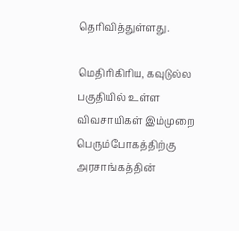தெரிவித்துள்ளது.

மெதிரிகிரிய, கவுடுல்ல பகுதியில் உள்ள விவசாயிகள் இம்முறை பெரும்போகத்திற்கு அரசாங்கத்தின்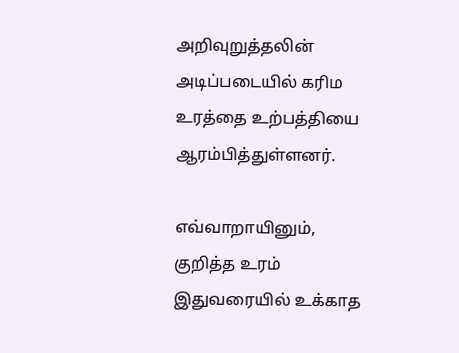அறிவுறுத்தலின் அடிப்படையில் கரிம உரத்தை உற்பத்தியை ஆரம்பித்துள்ளனர்.

எவ்வாறாயினும், குறித்த உரம் இதுவரையில் உக்காத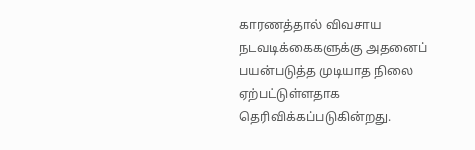காரணத்தால் விவசாய நடவடிக்கைகளுக்கு அதனைப் பயன்படுத்த முடியாத நிலை ஏற்பட்டுள்ளதாக தெரிவிக்கப்படுகின்றது.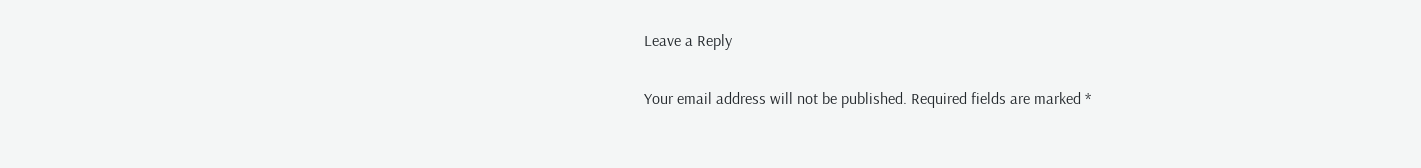Leave a Reply

Your email address will not be published. Required fields are marked *